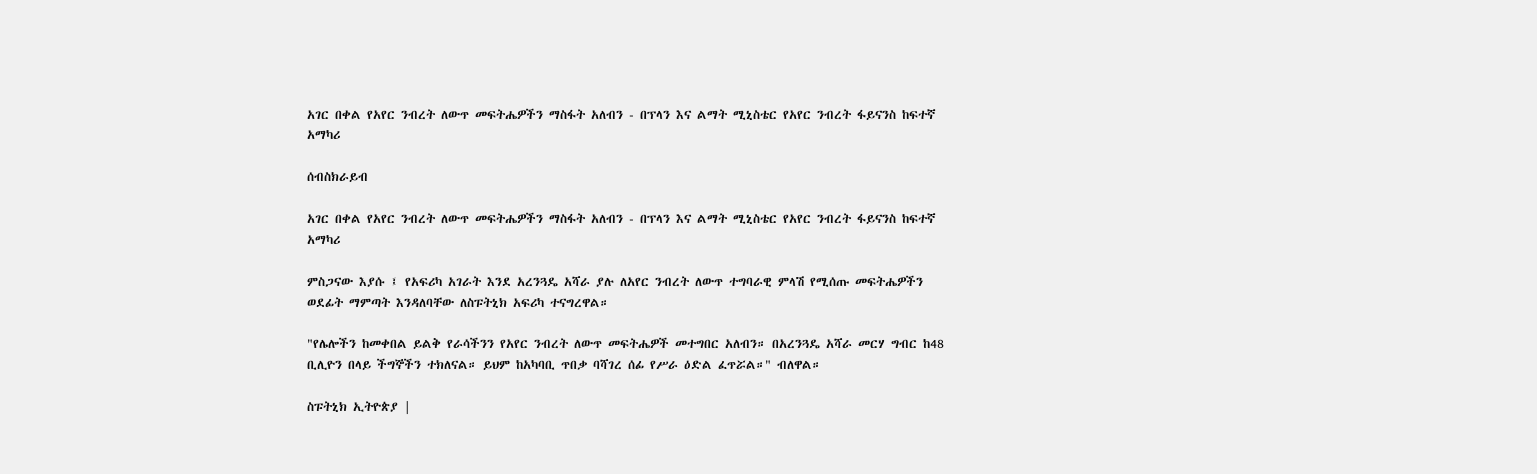አገር በቀል የአየር ንብረት ለውጥ መፍትሔዎችን ማስፋት አለብን - በፕላን እና ልማት ሚኒስቴር የአየር ንብረት ፋይናንስ ከፍተኛ አማካሪ

ሰብስክራይብ

አገር በቀል የአየር ንብረት ለውጥ መፍትሔዎችን ማስፋት አለብን - በፕላን እና ልማት ሚኒስቴር የአየር ንብረት ፋይናንስ ከፍተኛ አማካሪ

ምስጋናው እያሱ ፤ የአፍሪካ አገራት እንደ አረንጓዴ አሻራ ያሉ ለአየር ንብረት ለውጥ ተግባራዊ ምላሽ የሚሰጡ መፍትሔዎችን ወደፊት ማምጣት እንዳለባቸው ለስፑትኒክ አፍሪካ ተናግረዋል።

"የሌሎችን ከመቀበል ይልቅ የራሳችንን የአየር ንብረት ለውጥ መፍትሔዎች መተግበር አለብን። በአረንጓዴ አሻራ መርሃ ግብር ከ48 ቢሊዮን በላይ ችግኞችን ተክለናል። ይህም ከአካባቢ ጥበቃ ባሻገረ ሰፊ የሥራ ዕድል ፈጥሯል።" ብለዋል።

ስፑትኒክ ኢትዮጵያ |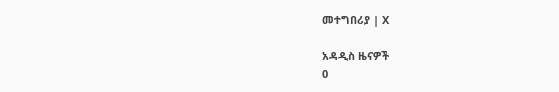መተግበሪያ | X

አዳዲስ ዜናዎች
0